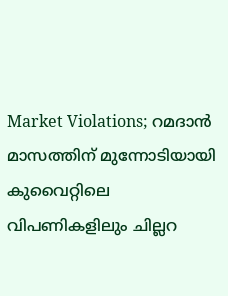Market Violations; റമദാൻ മാസത്തിന് മുന്നോടിയായി കുവൈറ്റിലെ വിപണികളിലും ചില്ലറ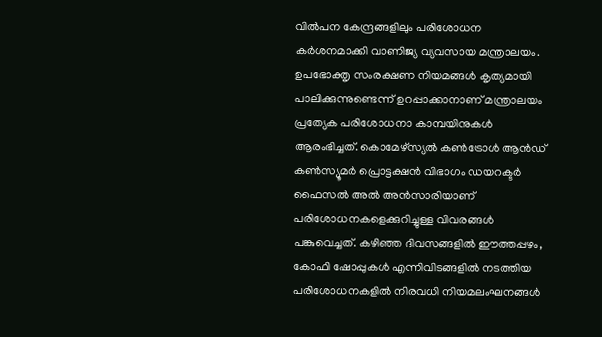വിൽപന കേന്ദ്രങ്ങളിലും പരിശോധന കർശനമാക്കി വാണിജ്യ വ്യവസായ മന്ത്രാലയം. ഉപഭോക്തൃ സംരക്ഷണ നിയമങ്ങൾ കൃത്യമായി പാലിക്കുന്നുണ്ടെന്ന് ഉറപ്പാക്കാനാണ് മന്ത്രാലയം പ്രത്യേക പരിശോധനാ കാമ്പയിനുകൾ ആരംഭിച്ചത്. കൊമേഴ്സ്യൽ കൺട്രോൾ ആൻഡ് കൺസ്യൂമർ പ്രൊട്ടക്ഷൻ വിഭാഗം ഡയറക്ടർ ഫൈസൽ അൽ അൻസാരിയാണ് പരിശോധനകളെക്കുറിച്ചുള്ള വിവരങ്ങൾ പങ്കുവെച്ചത്. കഴിഞ്ഞ ദിവസങ്ങളിൽ ഈത്തപ്പഴം, കോഫി ഷോപ്പുകൾ എന്നിവിടങ്ങളിൽ നടത്തിയ പരിശോധനകളിൽ നിരവധി നിയമലംഘനങ്ങൾ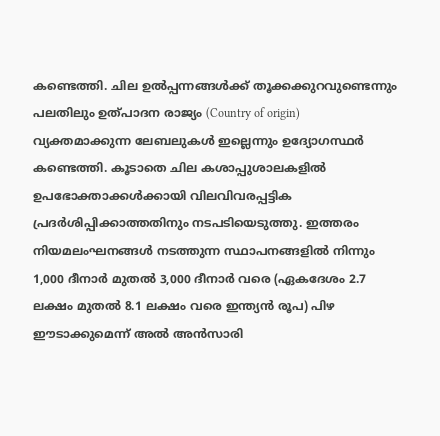കണ്ടെത്തി. ചില ഉൽപ്പന്നങ്ങൾക്ക് തൂക്കക്കുറവുണ്ടെന്നും പലതിലും ഉത്പാദന രാജ്യം (Country of origin) വ്യക്തമാക്കുന്ന ലേബലുകൾ ഇല്ലെന്നും ഉദ്യോഗസ്ഥർ കണ്ടെത്തി. കൂടാതെ ചില കശാപ്പുശാലകളിൽ ഉപഭോക്താക്കൾക്കായി വിലവിവരപ്പട്ടിക പ്രദർശിപ്പിക്കാത്തതിനും നടപടിയെടുത്തു. ഇത്തരം നിയമലംഘനങ്ങൾ നടത്തുന്ന സ്ഥാപനങ്ങളിൽ നിന്നും 1,000 ദീനാർ മുതൽ 3,000 ദീനാർ വരെ (ഏകദേശം 2.7 ലക്ഷം മുതൽ 8.1 ലക്ഷം വരെ ഇന്ത്യൻ രൂപ) പിഴ ഈടാക്കുമെന്ന് അൽ അൻസാരി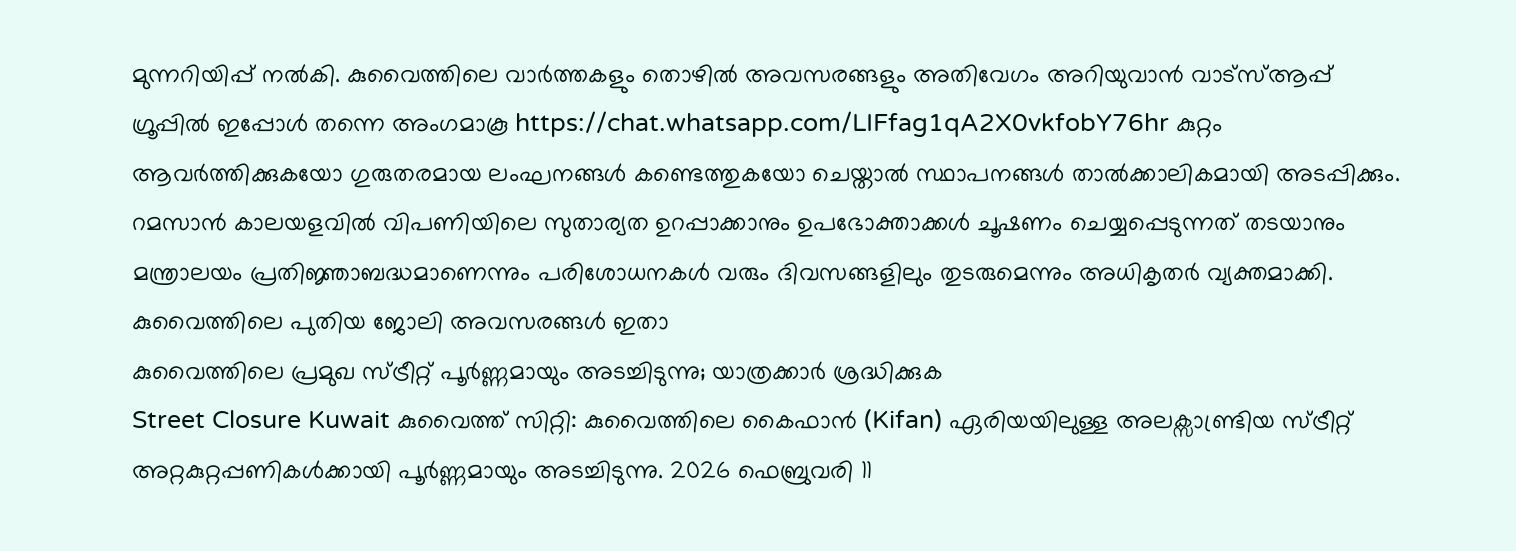മുന്നറിയിപ്പ് നൽകി. കുവൈത്തിലെ വാർത്തകളും തൊഴിൽ അവസരങ്ങളും അതിവേഗം അറിയുവാൻ വാട്സ്ആപ്പ് ഗ്രൂപ്പിൽ ഇപ്പോൾ തന്നെ അംഗമാകൂ https://chat.whatsapp.com/LIFfag1qA2X0vkfobY76hr കുറ്റം ആവർത്തിക്കുകയോ ഗുരുതരമായ ലംഘനങ്ങൾ കണ്ടെത്തുകയോ ചെയ്താൽ സ്ഥാപനങ്ങൾ താൽക്കാലികമായി അടപ്പിക്കും.
റമസാൻ കാലയളവിൽ വിപണിയിലെ സുതാര്യത ഉറപ്പാക്കാനും ഉപഭോക്താക്കൾ ചൂഷണം ചെയ്യപ്പെടുന്നത് തടയാനും മന്ത്രാലയം പ്രതിജ്ഞാബദ്ധമാണെന്നും പരിശോധനകൾ വരും ദിവസങ്ങളിലും തുടരുമെന്നും അധികൃതർ വ്യക്തമാക്കി.
കുവൈത്തിലെ പുതിയ ജോലി അവസരങ്ങൾ ഇതാ
കുവൈത്തിലെ പ്രമുഖ സ്ട്രീറ്റ് പൂർണ്ണമായും അടച്ചിടുന്നു; യാത്രക്കാർ ശ്രദ്ധിക്കുക
Street Closure Kuwait കുവൈത്ത് സിറ്റി: കുവൈത്തിലെ കൈഫാൻ (Kifan) ഏരിയയിലുള്ള അലക്സാണ്ട്രിയ സ്ട്രീറ്റ് അറ്റകുറ്റപ്പണികൾക്കായി പൂർണ്ണമായും അടച്ചിടുന്നു. 2026 ഫെബ്രുവരി 11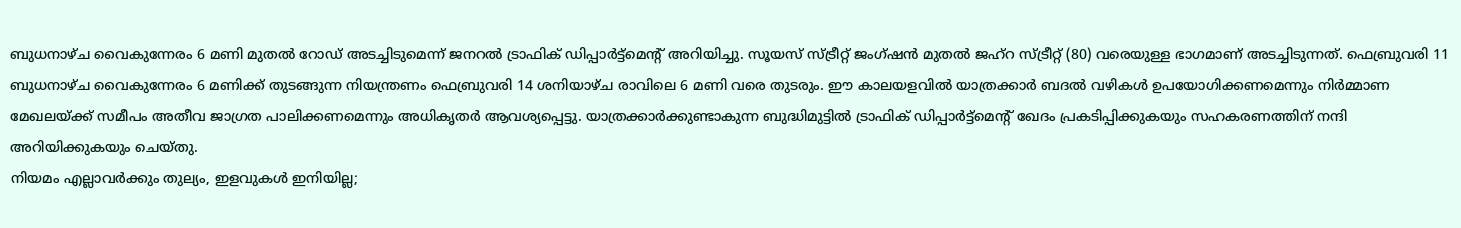ബുധനാഴ്ച വൈകുന്നേരം 6 മണി മുതൽ റോഡ് അടച്ചിടുമെന്ന് ജനറൽ ട്രാഫിക് ഡിപ്പാർട്ട്മെന്റ് അറിയിച്ചു. സൂയസ് സ്ട്രീറ്റ് ജംഗ്ഷൻ മുതൽ ജഹ്റ സ്ട്രീറ്റ് (80) വരെയുള്ള ഭാഗമാണ് അടച്ചിടുന്നത്. ഫെബ്രുവരി 11 ബുധനാഴ്ച വൈകുന്നേരം 6 മണിക്ക് തുടങ്ങുന്ന നിയന്ത്രണം ഫെബ്രുവരി 14 ശനിയാഴ്ച രാവിലെ 6 മണി വരെ തുടരും. ഈ കാലയളവിൽ യാത്രക്കാർ ബദൽ വഴികൾ ഉപയോഗിക്കണമെന്നും നിർമ്മാണ മേഖലയ്ക്ക് സമീപം അതീവ ജാഗ്രത പാലിക്കണമെന്നും അധികൃതർ ആവശ്യപ്പെട്ടു. യാത്രക്കാർക്കുണ്ടാകുന്ന ബുദ്ധിമുട്ടിൽ ട്രാഫിക് ഡിപ്പാർട്ട്മെന്റ് ഖേദം പ്രകടിപ്പിക്കുകയും സഹകരണത്തിന് നന്ദി അറിയിക്കുകയും ചെയ്തു.
നിയമം എല്ലാവർക്കും തുല്യം, ഇളവുകൾ ഇനിയില്ല;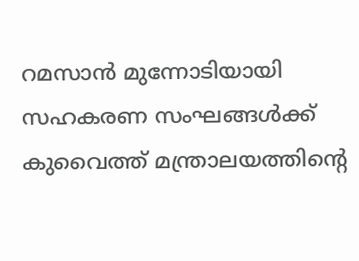റമസാൻ മുന്നോടിയായി സഹകരണ സംഘങ്ങൾക്ക് കുവൈത്ത് മന്ത്രാലയത്തിന്റെ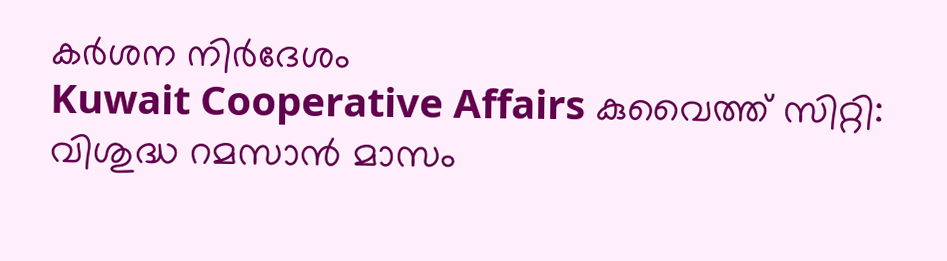കർശന നിർദേശം
Kuwait Cooperative Affairs കുവൈത്ത് സിറ്റി: വിശുദ്ധ റമസാൻ മാസം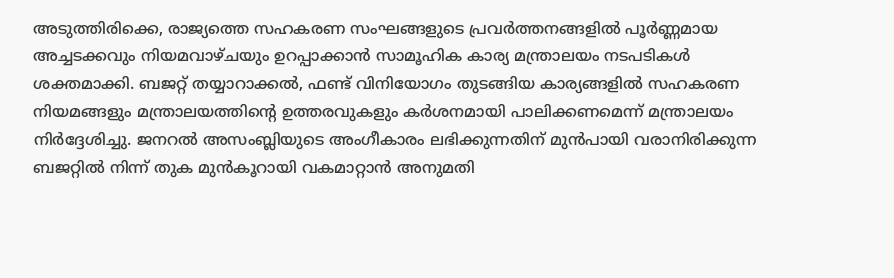അടുത്തിരിക്കെ, രാജ്യത്തെ സഹകരണ സംഘങ്ങളുടെ പ്രവർത്തനങ്ങളിൽ പൂർണ്ണമായ അച്ചടക്കവും നിയമവാഴ്ചയും ഉറപ്പാക്കാൻ സാമൂഹിക കാര്യ മന്ത്രാലയം നടപടികൾ ശക്തമാക്കി. ബജറ്റ് തയ്യാറാക്കൽ, ഫണ്ട് വിനിയോഗം തുടങ്ങിയ കാര്യങ്ങളിൽ സഹകരണ നിയമങ്ങളും മന്ത്രാലയത്തിന്റെ ഉത്തരവുകളും കർശനമായി പാലിക്കണമെന്ന് മന്ത്രാലയം നിർദ്ദേശിച്ചു. ജനറൽ അസംബ്ലിയുടെ അംഗീകാരം ലഭിക്കുന്നതിന് മുൻപായി വരാനിരിക്കുന്ന ബജറ്റിൽ നിന്ന് തുക മുൻകൂറായി വകമാറ്റാൻ അനുമതി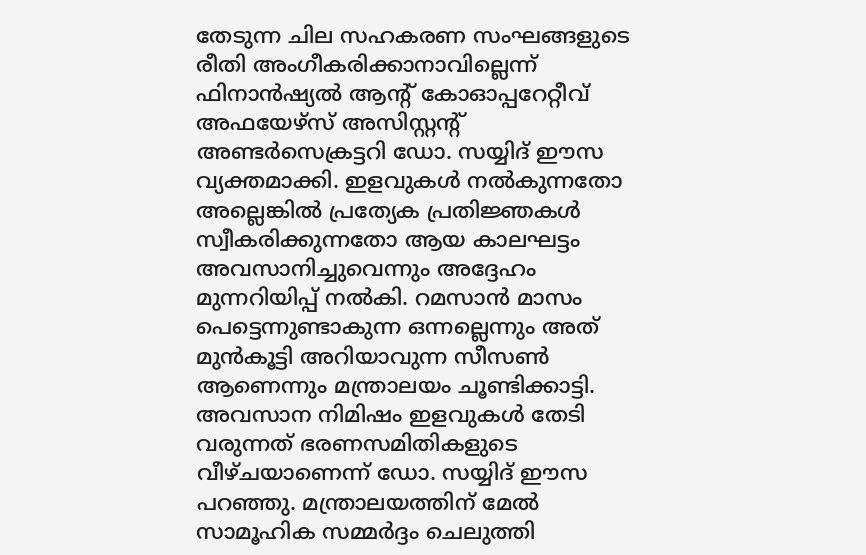തേടുന്ന ചില സഹകരണ സംഘങ്ങളുടെ രീതി അംഗീകരിക്കാനാവില്ലെന്ന് ഫിനാൻഷ്യൽ ആന്റ് കോഓപ്പറേറ്റീവ് അഫയേഴ്സ് അസിസ്റ്റന്റ് അണ്ടർസെക്രട്ടറി ഡോ. സയ്യിദ് ഈസ വ്യക്തമാക്കി. ഇളവുകൾ നൽകുന്നതോ അല്ലെങ്കിൽ പ്രത്യേക പ്രതിജ്ഞകൾ സ്വീകരിക്കുന്നതോ ആയ കാലഘട്ടം അവസാനിച്ചുവെന്നും അദ്ദേഹം മുന്നറിയിപ്പ് നൽകി. റമസാൻ മാസം പെട്ടെന്നുണ്ടാകുന്ന ഒന്നല്ലെന്നും അത് മുൻകൂട്ടി അറിയാവുന്ന സീസൺ ആണെന്നും മന്ത്രാലയം ചൂണ്ടിക്കാട്ടി. അവസാന നിമിഷം ഇളവുകൾ തേടി വരുന്നത് ഭരണസമിതികളുടെ വീഴ്ചയാണെന്ന് ഡോ. സയ്യിദ് ഈസ പറഞ്ഞു. മന്ത്രാലയത്തിന് മേൽ സാമൂഹിക സമ്മർദ്ദം ചെലുത്തി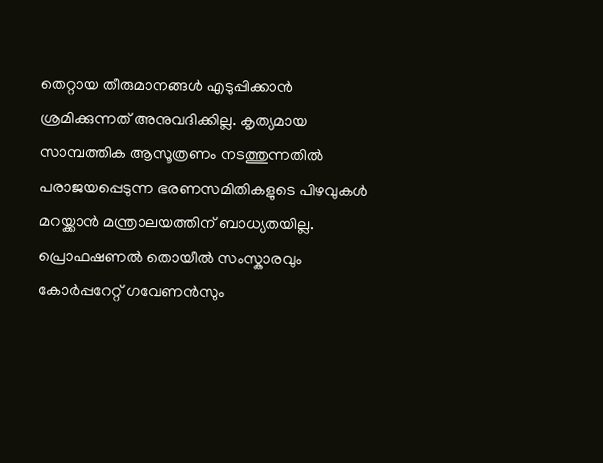തെറ്റായ തീരുമാനങ്ങൾ എടുപ്പിക്കാൻ ശ്രമിക്കുന്നത് അനുവദിക്കില്ല. കൃത്യമായ സാമ്പത്തിക ആസൂത്രണം നടത്തുന്നതിൽ പരാജയപ്പെടുന്ന ഭരണസമിതികളുടെ പിഴവുകൾ മറയ്ക്കാൻ മന്ത്രാലയത്തിന് ബാധ്യതയില്ല. പ്രൊഫഷണൽ തൊയീൽ സംസ്കാരവും കോർപ്പറേറ്റ് ഗവേണൻസും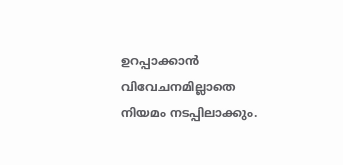ഉറപ്പാക്കാൻ വിവേചനമില്ലാതെ നിയമം നടപ്പിലാക്കും.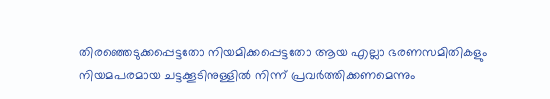തിരഞ്ഞെടുക്കപ്പെട്ടതോ നിയമിക്കപ്പെട്ടതോ ആയ എല്ലാ ഭരണസമിതികളും നിയമപരമായ ചട്ടക്കൂടിനുള്ളിൽ നിന്ന് പ്രവർത്തിക്കണമെന്നും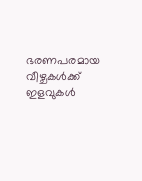ഭരണപരമായ വീഴ്ചകൾക്ക് ഇളവുകൾ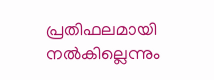പ്രതിഫലമായി നൽകില്ലെന്നും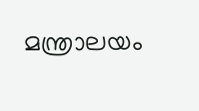മന്ത്രാലയം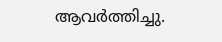ആവർത്തിച്ചു.